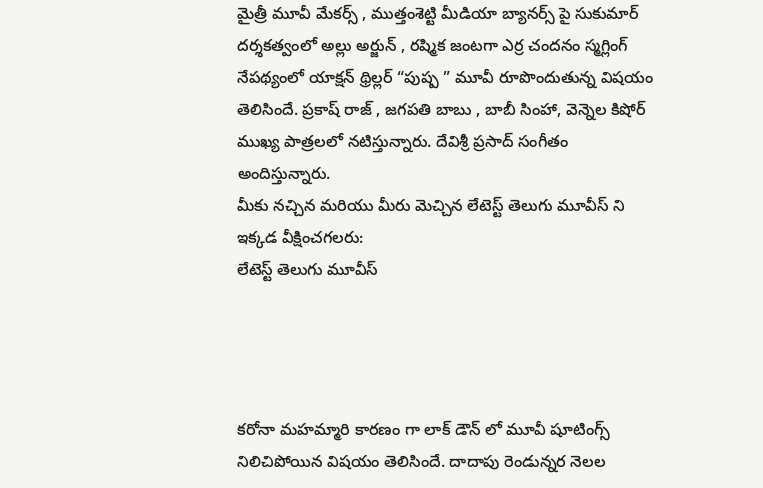మైత్రీ మూవీ మేకర్స్ , ముత్తంశెట్టి మీడియా బ్యానర్స్ పై సుకుమార్ దర్శకత్వంలో అల్లు అర్జున్ , రష్మిక జంటగా ఎర్ర చందనం స్మగ్లింగ్ నేపథ్యంలో యాక్షన్ థ్రిల్లర్ “పుష్ప ” మూవీ రూపొందుతున్న విషయం తెలిసిందే. ప్రకాష్ రాజ్ , జగపతి బాబు , బాబీ సింహా, వెన్నెల కిషోర్ ముఖ్య పాత్రలలో నటిస్తున్నారు. దేవిశ్రీ ప్రసాద్ సంగీతం అందిస్తున్నారు.
మీకు నచ్చిన మరియు మీరు మెచ్చిన లేటెస్ట్ తెలుగు మూవీస్ ని ఇక్కడ వీక్షించగలరు:
లేటెస్ట్ తెలుగు మూవీస్




కరోనా మహమ్మారి కారణం గా లాక్ డౌన్ లో మూవీ షూటింగ్స్ నిలిచిపోయిన విషయం తెలిసిందే. దాదాపు రెండున్నర నెలల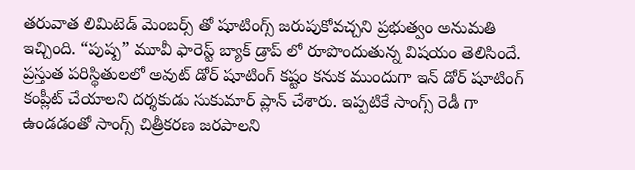తరువాత లిమిటెడ్ మెంబర్స్ తో షూటింగ్స్ జరుపుకోవచ్చని ప్రభుత్వం అనుమతి ఇచ్చింది. “పుష్ప” మూవీ ఫారెస్ట్ బ్యాక్ డ్రాప్ లో రూపొందుతున్న విషయం తెలిసిందే. ప్రస్తుత పరిస్థితులలో అవుట్ డోర్ షూటింగ్ కష్టం కనుక ముందుగా ఇన్ డోర్ షూటింగ్ కంప్లీట్ చేయాలని దర్శకుడు సుకుమార్ ప్లాన్ చేశారు. ఇప్పటికే సాంగ్స్ రెడీ గా ఉండడంతో సాంగ్స్ చిత్రీకరణ జరపాలని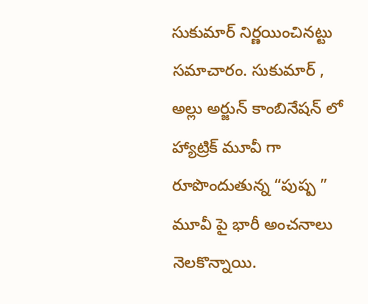సుకుమార్ నిర్ణయించినట్టు సమాచారం. సుకుమార్ , అల్లు అర్జున్ కాంబినేషన్ లో హ్యాట్రిక్ మూవీ గా రూపొందుతున్న “పుష్ప ” మూవీ పై భారీ అంచనాలు నెలకొన్నాయి.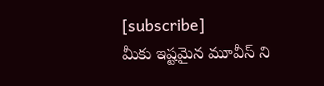[subscribe]
మీకు ఇష్టమైన మూవీస్ ని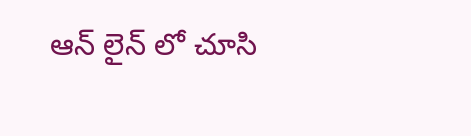ఆన్ లైన్ లో చూసి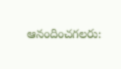ఆనందించగలరు: